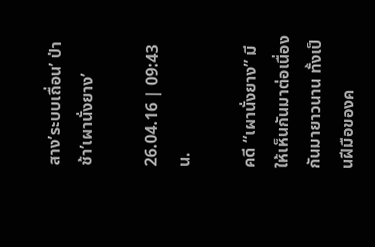สาง’ระบบเถื่อน’ ป่าช้า’เผานั่งยาง’

26.04.16 | 09:43 น.

คดี “เผานั่งยาง” มีให้เห็นกันมาต่อเนื่องกันมายาวนาน ทั้งเป็นฝีมือของค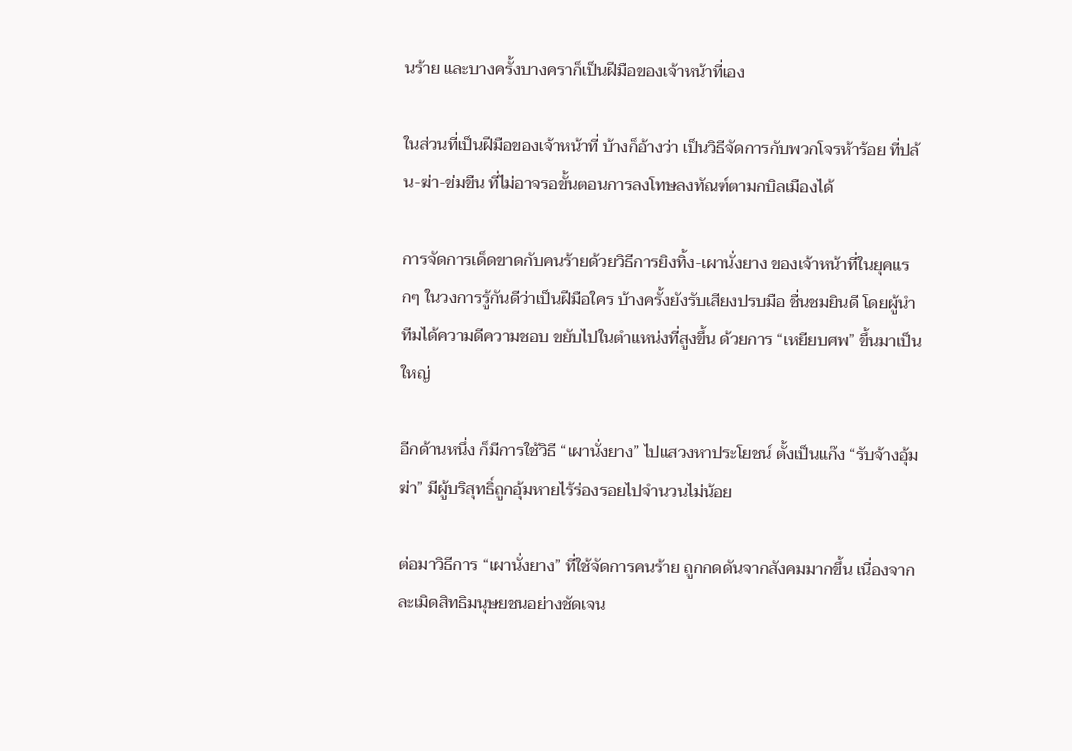นร้าย และบางครั้งบางคราก็เป็นฝีมือของเจ้าหน้าที่เอง

ในส่วนที่เป็นฝีมือของเจ้าหน้าที่ บ้างก็อ้างว่า เป็นวิธีจัดการกับพวกโจรห้าร้อย ที่ปล้น-ฆ่า-ข่มขืน ที่ไม่อาจรอขั้นตอนการลงโทษลงทัณฑ์ตามกบิลเมืองได้

การจัดการเด็ดขาดกับคนร้ายด้วยวิธีการยิงทิ้ง-เผานั่งยาง ของเจ้าหน้าที่ในยุคแรกๆ ในวงการรู้กันดีว่าเป็นฝีมือใคร บ้างครั้งยังรับเสียงปรบมือ ชื่นชมยินดี โดยผู้นำทีมได้ความดีความชอบ ขยับไปในตำแหน่งที่สูงขึ้น ด้วยการ “เหยียบศพ” ขึ้นมาเป็นใหญ่

อีกด้านหนึ่ง ก็มีการใช้วิธี “เผานั่งยาง” ไปแสวงหาประโยชน์ ตั้งเป็นแก๊ง “รับจ้างอุ้มฆ่า” มีผู้บริสุทธิ์ถูกอุ้มหายไร้ร่องรอยไปจำนวนไม่น้อย

ต่อมาวิธีการ “เผานั่งยาง” ที่ใช้จัดการคนร้าย ถูกกดดันจากสังคมมากขึ้น เนื่องจากละเมิดสิทธิมนุษยชนอย่างชัดเจน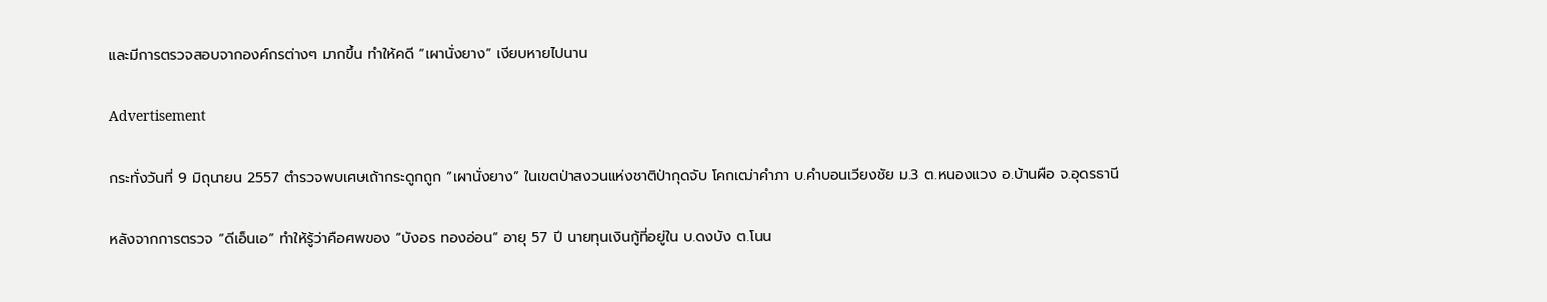และมีการตรวจสอบจากองค์กรต่างๆ มากขึ้น ทำให้คดี “เผานั่งยาง” เงียบหายไปนาน

Advertisement

กระทั่งวันที่ 9 มิถุนายน 2557 ตำรวจพบเศษเถ้ากระดูกถูก “เผานั่งยาง” ในเขตป่าสงวนแห่งชาติป่ากุดจับ โคกเฒ่าคำภา บ.คำบอนเวียงชัย ม.3 ต.หนองแวง อ.บ้านผือ จ.อุดรธานี

หลังจากการตรวจ “ดีเอ็นเอ” ทำให้รู้ว่าคือศพของ “บังอร ทองอ่อน” อายุ 57 ปี นายทุนเงินกู้ที่อยู่ใน บ.ดงบัง ต.โนน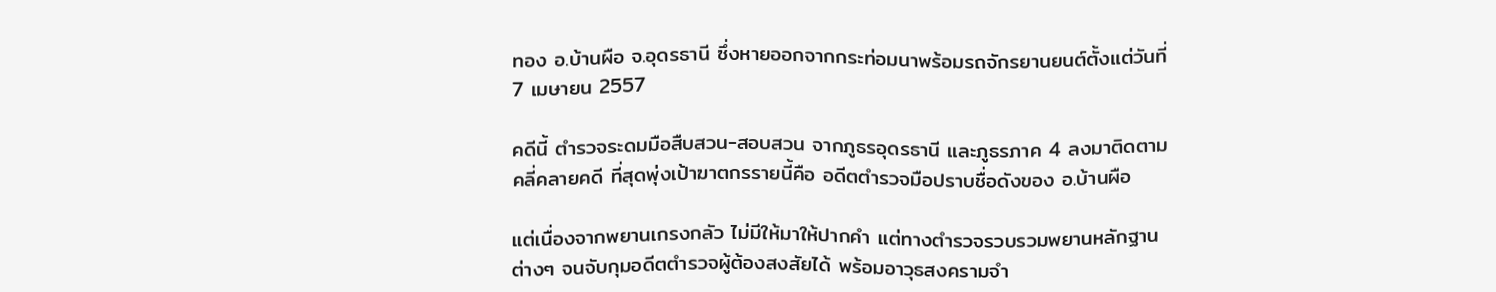ทอง อ.บ้านผือ จ.อุดรธานี ซึ่งหายออกจากกระท่อมนาพร้อมรถจักรยานยนต์ตั้งแต่วันที่ 7 เมษายน 2557

คดีนี้ ตำรวจระดมมือสืบสวน-สอบสวน จากภูธรอุดรธานี และภูธรภาค 4 ลงมาติดตามคลี่คลายคดี ที่สุดพุ่งเป้าฆาตกรรายนี้คือ อดีตตำรวจมือปราบชื่อดังของ อ.บ้านผือ

แต่เนื่องจากพยานเกรงกลัว ไม่มีให้มาให้ปากคำ แต่ทางตำรวจรวบรวมพยานหลักฐานต่างๆ จนจับกุมอดีตตำรวจผู้ต้องสงสัยได้ พร้อมอาวุธสงครามจำ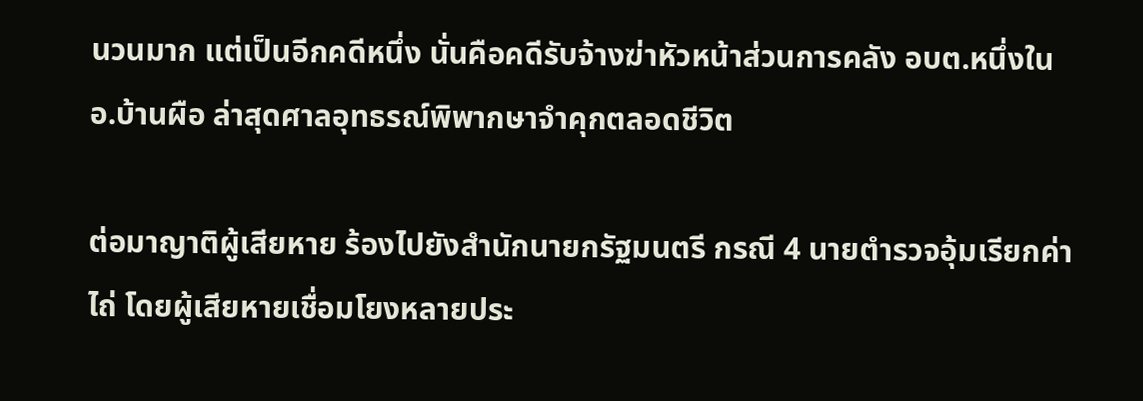นวนมาก แต่เป็นอีกคดีหนึ่ง นั่นคือคดีรับจ้างฆ่าหัวหน้าส่วนการคลัง อบต.หนึ่งใน อ.บ้านผือ ล่าสุดศาลอุทธรณ์พิพากษาจำคุกตลอดชีวิต

ต่อมาญาติผู้เสียหาย ร้องไปยังสำนักนายกรัฐมนตรี กรณี 4 นายตำรวจอุ้มเรียกค่าไถ่ โดยผู้เสียหายเชื่อมโยงหลายประ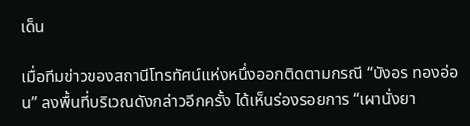เด็น

เมื่อทีมข่าวของสถานีโทรทัศน์แห่งหนึ่งออกติดตามกรณี “บังอร ทองอ่อน” ลงพื้นที่บริเวณดังกล่าวอีกครั้ง ได้เห็นร่องรอยการ “เผานั่งยา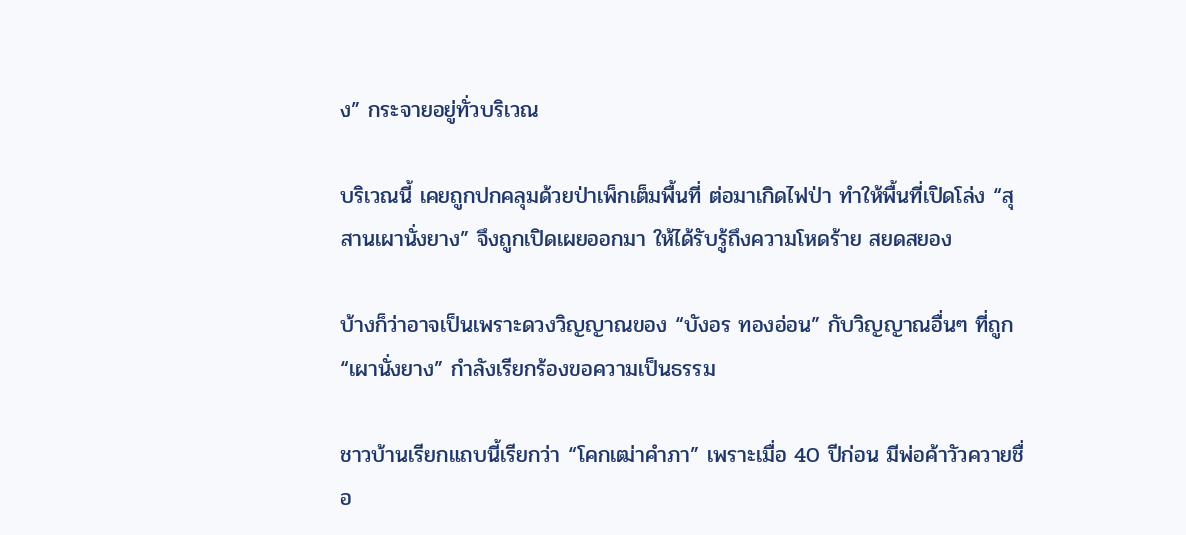ง” กระจายอยู่ทั่วบริเวณ

บริเวณนี้ เคยถูกปกคลุมด้วยป่าเพ็กเต็มพื้นที่ ต่อมาเกิดไฟป่า ทำให้พื้นที่เปิดโล่ง “สุสานเผานั่งยาง” จึงถูกเปิดเผยออกมา ให้ได้รับรู้ถึงความโหดร้าย สยดสยอง

บ้างก็ว่าอาจเป็นเพราะดวงวิญญาณของ “บังอร ทองอ่อน” กับวิญญาณอื่นๆ ที่ถูก “เผานั่งยาง” กำลังเรียกร้องขอความเป็นธรรม

ชาวบ้านเรียกแถบนี้เรียกว่า “โคกเฒ่าคำภา” เพราะเมื่อ 40 ปีก่อน มีพ่อค้าวัวควายชื่อ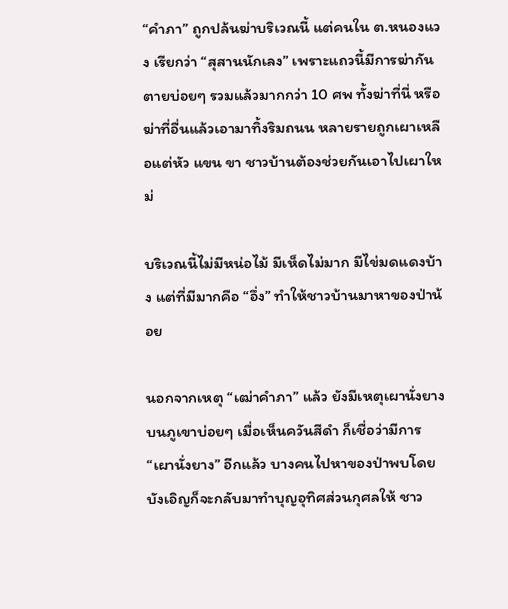“คำภา” ถูกปล้นฆ่าบริเวณนี้ แต่คนใน ต.หนองแวง เรียกว่า “สุสานนักเลง” เพราะแถวนี้มีการฆ่ากันตายบ่อยๆ รวมแล้วมากกว่า 10 ศพ ทั้งฆ่าที่นี่ หรือฆ่าที่อื่นแล้วเอามาทิ้งริมถนน หลายรายถูกเผาเหลือแต่หัว แขน ขา ชาวบ้านต้องช่วยกันเอาไปเผาใหม่

บริเวณนี้ไม่มีหน่อไม้ มีเห็ดไม่มาก มีไข่มดแดงบ้าง แต่ที่มีมากคือ “อึ่ง” ทำให้ชาวบ้านมาหาของป่าน้อย

นอกจากเหตุ “เฒ่าคำภา” แล้ว ยังมีเหตุเผานั่งยางบนภูเขาบ่อยๆ เมื่อเห็นควันสีดำ ก็เชื่อว่ามีการ “เผานั่งยาง” อีกแล้ว บางคนไปหาของป่าพบโดยบังเอิญก็จะกลับมาทำบุญอุทิศส่วนกุศลให้ ชาว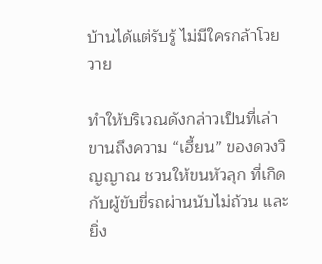บ้านได้แต่รับรู้ ไม่มีใครกล้าโวยวาย

ทำให้บริเวณดังกล่าวเป็นที่เล่าขานถึงความ “เฮี้ยน” ของดวงวิญญาณ ชวนให้ขนหัวลุก ที่เกิดกับผู้ขับขี่รถผ่านนับไม่ถ้วน และยิ่ง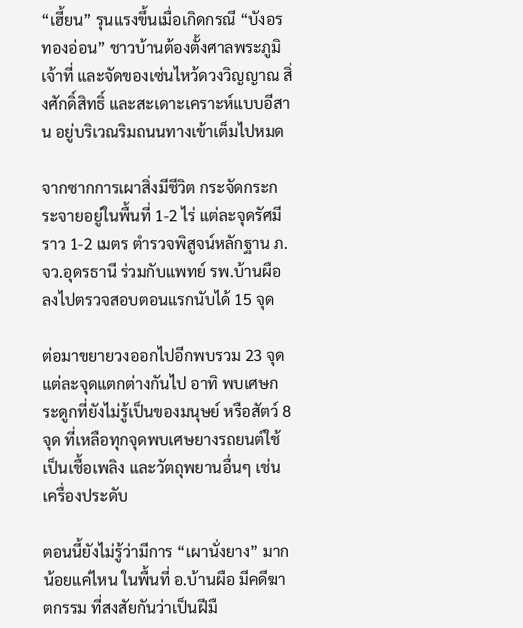“เฮี้ยน” รุนแรงขึ้นเมื่อเกิดกรณี “บังอร ทองอ่อน” ชาวบ้านต้องตั้งศาลพระภูมิเจ้าที่ และจัดของเซ่นไหว้ดวงวิญญาณ สิ่งศักดิ์สิทธิ์ และสะเดาะเคราะห์แบบอีสาน อยู่บริเวณริมถนนทางเข้าเต็มไปหมด

จากซากการเผาสิ่งมีชีวิต กระจัดกระกระจายอยู่ในพื้นที่ 1-2 ไร่ แต่ละจุดรัศมีราว 1-2 เมตร ตำรวจพิสูจน์หลักฐาน ภ.จว.อุดรธานี ร่วมกับแพทย์ รพ.บ้านผือ ลงไปตรวจสอบตอนแรกนับได้ 15 จุด

ต่อมาขยายวงออกไปอีกพบรวม 23 จุด แต่ละจุดแตกต่างกันไป อาทิ พบเศษกระดูกที่ยังไม่รู้เป็นของมนุษย์ หรือสัตว์ 8 จุด ที่เหลือทุกจุดพบเศษยางรถยนต์ใช้เป็นเชื้อเพลิง และวัตถุพยานอื่นๆ เช่น เครื่องประดับ

ตอนนี้ยังไม่รู้ว่ามีการ “เผานั่งยาง” มากน้อยแค่ไหน ในพื้นที่ อ.บ้านผือ มีคดีฆาตกรรม ที่สงสัยกันว่าเป็นฝีมื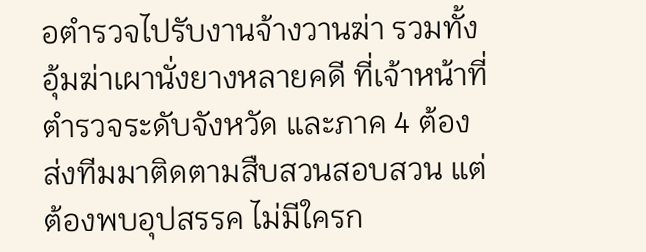อตำรวจไปรับงานจ้างวานฆ่า รวมทั้งอุ้มฆ่าเผานั่งยางหลายคดี ที่เจ้าหน้าที่ตำรวจระดับจังหวัด และภาค 4 ต้องส่งทีมมาติดตามสืบสวนสอบสวน แต่ต้องพบอุปสรรค ไม่มีใครก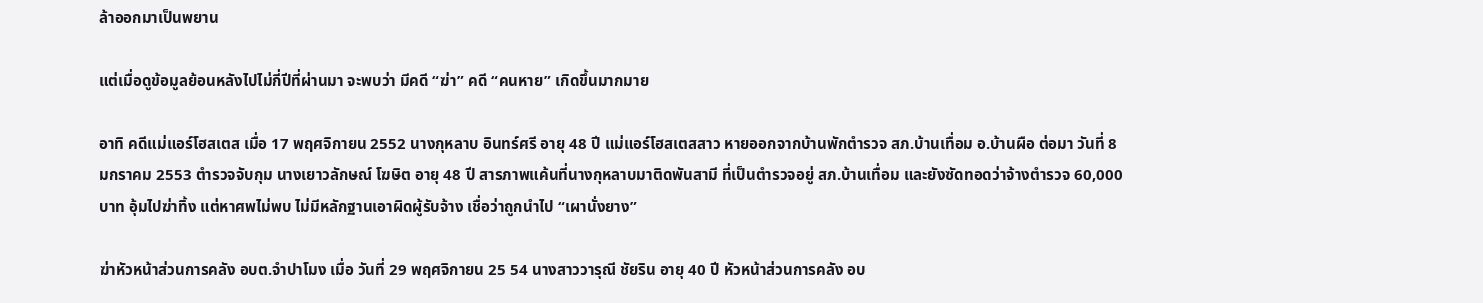ล้าออกมาเป็นพยาน

แต่เมื่อดูข้อมูลย้อนหลังไปไม่กี่ปีที่ผ่านมา จะพบว่า มีคดี “ฆ่า” คดี “คนหาย” เกิดขึ้นมากมาย

อาทิ คดีแม่แอร์โฮสเตส เมื่อ 17 พฤศจิกายน 2552 นางกุหลาบ อินทร์ศรี อายุ 48 ปี แม่แอร์โฮสเตสสาว หายออกจากบ้านพักตำรวจ สภ.บ้านเทื่อม อ.บ้านผือ ต่อมา วันที่ 8 มกราคม 2553 ตำรวจจับกุม นางเยาวลักษณ์ โฆษิต อายุ 48 ปี สารภาพแค้นที่นางกุหลาบมาติดพันสามี ที่เป็นตำรวจอยู่ สภ.บ้านเทื่อม และยังซัดทอดว่าจ้างตำรวจ 60,000 บาท อุ้มไปฆ่าทิ้ง แต่หาศพไม่พบ ไม่มีหลักฐานเอาผิดผู้รับจ้าง เชื่อว่าถูกนำไป “เผานั่งยาง”

ฆ่าหัวหน้าส่วนการคลัง อบต.จำปาโมง เมื่อ วันที่ 29 พฤศจิกายน 25 54 นางสาววารุณี ชัยริน อายุ 40 ปี หัวหน้าส่วนการคลัง อบ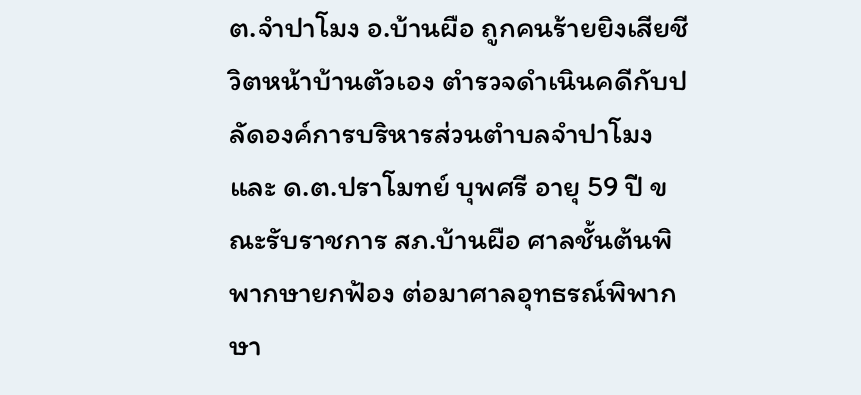ต.จำปาโมง อ.บ้านผือ ถูกคนร้ายยิงเสียชีวิตหน้าบ้านตัวเอง ตำรวจดำเนินคดีกับปลัดองค์การบริหารส่วนตำบลจำปาโมง และ ด.ต.ปราโมทย์ บุพศรี อายุ 59 ปี ขณะรับราชการ สภ.บ้านผือ ศาลชั้นต้นพิพากษายกฟ้อง ต่อมาศาลอุทธรณ์พิพากษา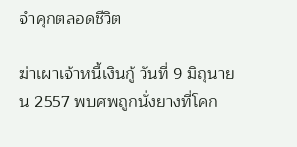จำคุกตลอดชีวิต

ฆ่าเผาเจ้าหนี้เงินกู้ วันที่ 9 มิถุนายน 2557 พบศพถูกนั่งยางที่โคก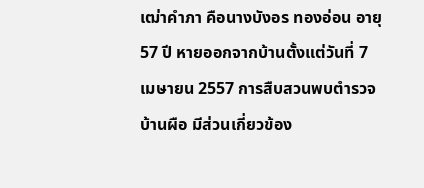เฒ่าคำภา คือนางบังอร ทองอ่อน อายุ 57 ปี หายออกจากบ้านตั้งแต่วันที่ 7 เมษายน 2557 การสืบสวนพบตำรวจบ้านผือ มีส่วนเกี่ยวข้อง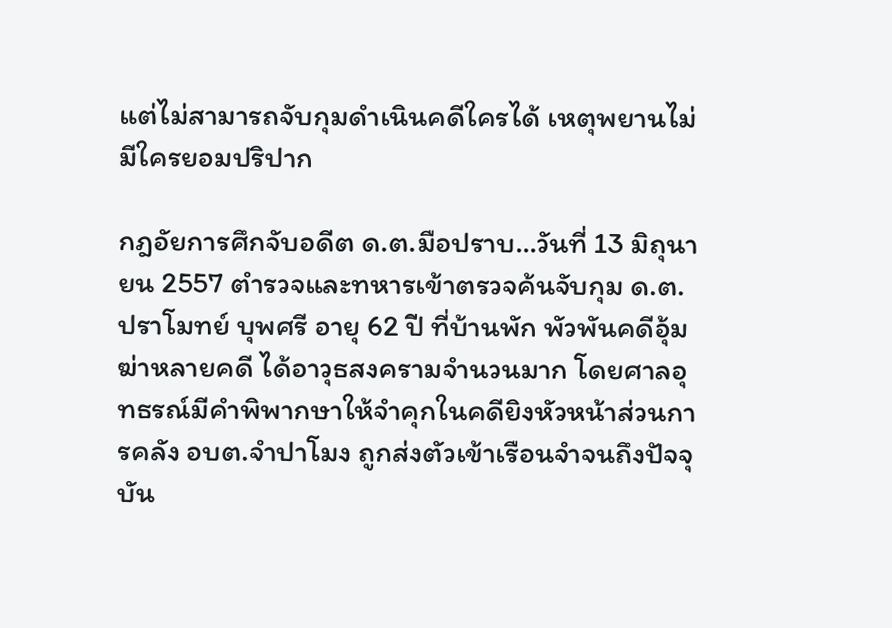แต่ไม่สามารถจับกุมดำเนินคดีใครได้ เหตุพยานไม่มีใครยอมปริปาก

กฎอัยการศึกจับอดีต ด.ต.มือปราบ…วันที่ 13 มิถุนายน 2557 ตำรวจและทหารเข้าตรวจค้นจับกุม ด.ต.ปราโมทย์ บุพศรี อายุ 62 ปี ที่บ้านพัก พัวพันคดีอุ้มฆ่าหลายคดี ได้อาวุธสงครามจำนวนมาก โดยศาลอุทธรณ์มีคำพิพากษาให้จำคุกในคดียิงหัวหน้าส่วนการคลัง อบต.จำปาโมง ถูกส่งตัวเข้าเรือนจำจนถึงปัจจุบัน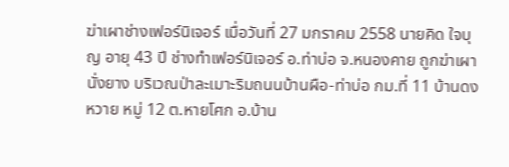ฆ่าเผาช่างเฟอร์นิเจอร์ เมื่อวันที่ 27 มกราคม 2558 นายคิด ใจบุญ อายุ 43 ปี ช่างทำเฟอร์นิเจอร์ อ.ท่าบ่อ จ.หนองคาย ถูกฆ่าเผานั่งยาง บริเวณป่าละเมาะริมถนนบ้านผือ-ท่าบ่อ กม.ที่ 11 บ้านดงหวาย หมู่ 12 ต.หายโศก อ.บ้าน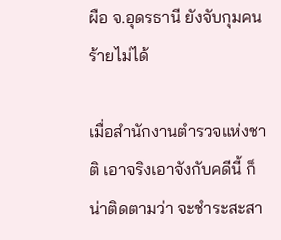ผือ จ.อุดรธานี ยังจับกุมคนร้ายไม่ได้

เมื่อสำนักงานตำรวจแห่งชาติ เอาจริงเอาจังกับคดีนี้ ก็น่าติดตามว่า จะชำระสะสา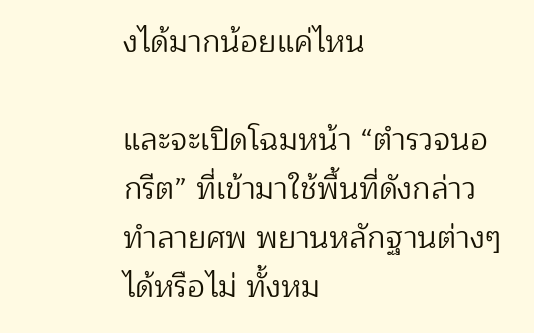งได้มากน้อยแค่ไหน

และจะเปิดโฉมหน้า “ตำรวจนอกรีต” ที่เข้ามาใช้พื้นที่ดังกล่าว ทำลายศพ พยานหลักฐานต่างๆ ได้หรือไม่ ทั้งหม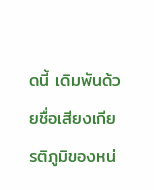ดนี้ เดิมพันด้วยชื่อเสียงเกียรติภูมิของหน่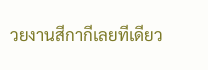วยงานสีกากีเลยทีเดียว